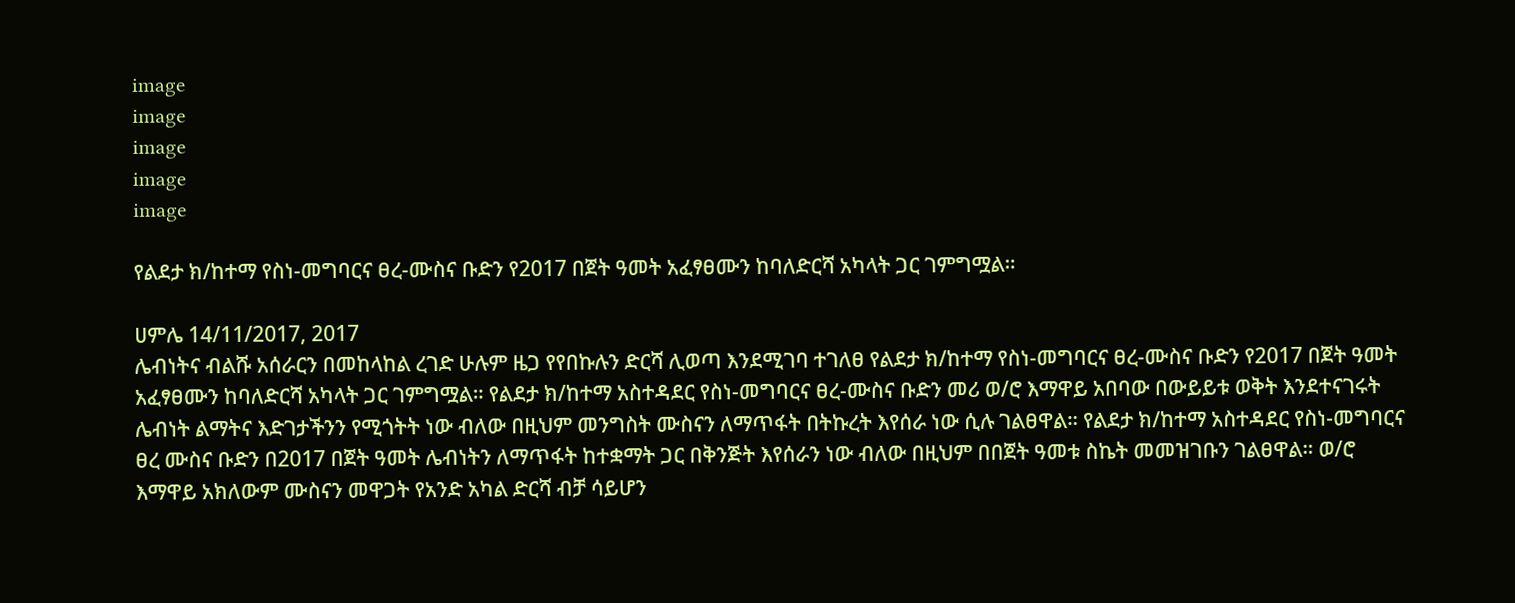image
image
image
image
image

የልደታ ክ/ከተማ የስነ-መግባርና ፀረ-ሙስና ቡድን የ2017 በጀት ዓመት አፈፃፀሙን ከባለድርሻ አካላት ጋር ገምግሟል።

ሀምሌ 14/11/2017, 2017
ሌብነትና ብልሹ አሰራርን በመከላከል ረገድ ሁሉም ዜጋ የየበኩሉን ድርሻ ሊወጣ እንደሚገባ ተገለፀ የልደታ ክ/ከተማ የስነ-መግባርና ፀረ-ሙስና ቡድን የ2017 በጀት ዓመት አፈፃፀሙን ከባለድርሻ አካላት ጋር ገምግሟል። የልደታ ክ/ከተማ አስተዳደር የስነ-መግባርና ፀረ-ሙስና ቡድን መሪ ወ/ሮ እማዋይ አበባው በውይይቱ ወቅት እንደተናገሩት ሌብነት ልማትና እድገታችንን የሚጎትት ነው ብለው በዚህም መንግስት ሙስናን ለማጥፋት በትኩረት እየሰራ ነው ሲሉ ገልፀዋል። የልደታ ክ/ከተማ አስተዳደር የስነ-መግባርና ፀረ ሙስና ቡድን በ2017 በጀት ዓመት ሌብነትን ለማጥፋት ከተቋማት ጋር በቅንጅት እየሰራን ነው ብለው በዚህም በበጀት ዓመቱ ስኬት መመዝገቡን ገልፀዋል። ወ/ሮ እማዋይ አክለውም ሙስናን መዋጋት የአንድ አካል ድርሻ ብቻ ሳይሆን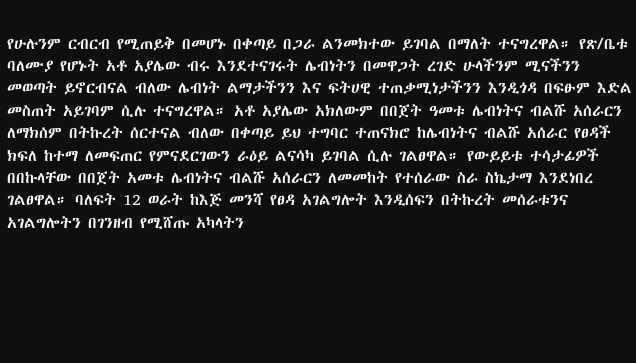የሁሉንም ርብርብ የሚጠይቅ በመሆኑ በቀጣይ በጋራ ልንመክተው ይገባል በማለት ተናግረዋል። የጽ/ቤቱ ባለሙያ የሆኑት አቶ አያሌው ብሩ እንደተናገሩት ሌብነትን በመዋጋት ረገድ ሁላችንም ሚናችንን መወጣት ይኖርብናል ብለው ሌብነት ልማታችንን እና ፍትሀዊ ተጠቃሚነታችንን እንዲጎዳ በፍፁም እድል መስጠት አይገባም ሲሉ ተናግረዋል። አቶ አያሌው አክለውም በበጀት ዓመቱ ሌብነትና ብልሹ አሰራርን ለማክሰም በትኩረት ሰርተናል ብለው በቀጣይ ይህ ተግባር ተጠናክሮ ከሌብነትና ብልሹ አሰራር የፀዳች ክፍለ ከተማ ለመፍጠር የምናደርገውን ራዕይ ልናሳካ ይገባል ሲሉ ገልፀዋል። የውይይቱ ተሳታፊዎች በበኩላቸው በበጀት አመቱ ሌብነትና ብልሹ አሰራርን ለመመከት የተሰራው ስራ ስኬታማ እንደነበረ ገልፀዋል። ባለፍት 12 ወራት ከእጅ መንሻ የፀዳ አገልግሎት እንዲሰፍን በትኩረት መሰራቱንና አገልግሎትን በገንዘብ የሚሸጡ አካላትን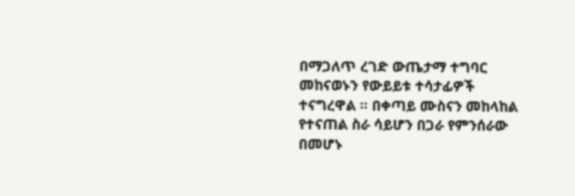በማጋለጥ ረገድ ውጤታማ ተግባር መከናወኑን የውይይቱ ተሳታፊዎች ተናግረዋል ። በቀጣይ ሙስናን መከላከል የተናጠል ስራ ሳይሆን በጋራ የምንሰራው በመሆኑ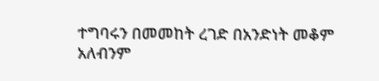ተግባሩን በመመከት ረገድ በአንድነት መቆም አለብንም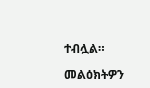ተብሏል።

መልዕክትዎን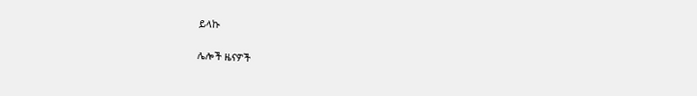ይላኩ

ሌሎች ዜናዎች